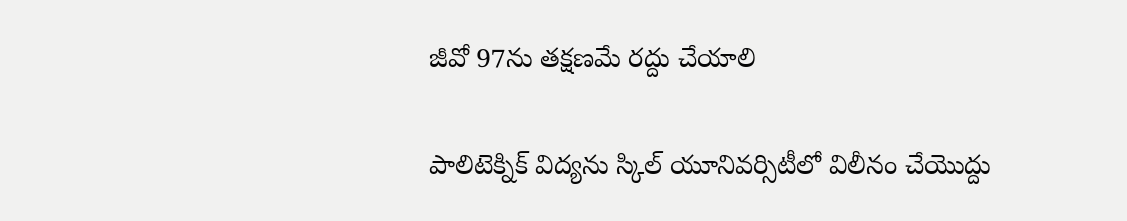జీవో 97ను తక్షణమే రద్దు చేయాలి

పాలిటెక్నిక్ విద్యను స్కిల్ యూనివర్సిటీలో విలీనం చేయొద్దు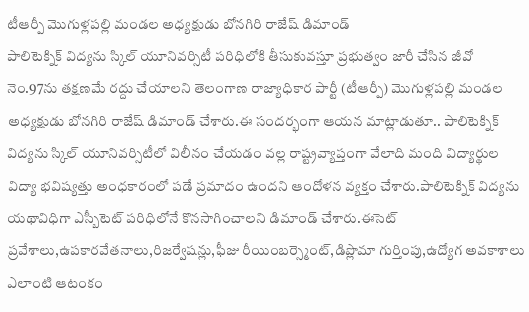టీఆర్పీ మొగుళ్లపల్లి మండల అధ్యక్షుడు బోనగిరి రాజేష్ డిమాండ్
పాలిటెక్నిక్ విద్యను స్కిల్ యూనివర్సిటీ పరిధిలోకి తీసుకువస్తూ ప్రభుత్వం జారీ చేసిన జీవో నెం.97ను తక్షణమే రద్దు చేయాలని తెలంగాణ రాజ్యాధికార పార్టీ (టీఆర్పీ) మొగుళ్లపల్లి మండల అధ్యక్షుడు బోనగిరి రాజేష్ డిమాండ్ చేశారు.ఈ సందర్భంగా ఆయన మాట్లాడుతూ.. పాలిటెక్నిక్ విద్యను స్కిల్ యూనివర్సిటీలో విలీనం చేయడం వల్ల రాష్ట్రవ్యాప్తంగా వేలాది మంది విద్యార్థుల విద్యా భవిష్యత్తు అంధకారంలో పడే ప్రమాదం ఉందని ఆందోళన వ్యక్తం చేశారు.పాలిటెక్నిక్ విద్యను యథావిధిగా ఎస్బీటెట్ పరిధిలోనే కొనసాగించాలని డిమాండ్ చేశారు.ఈసెట్ ప్రవేశాలు,ఉపకారవేతనాలు,రిజర్వేషన్లు,ఫీజు రీయింబర్స్మెంట్,డిప్లొమా గుర్తింపు,ఉద్యోగ అవకాశాలు ఎలాంటి ఆటంకం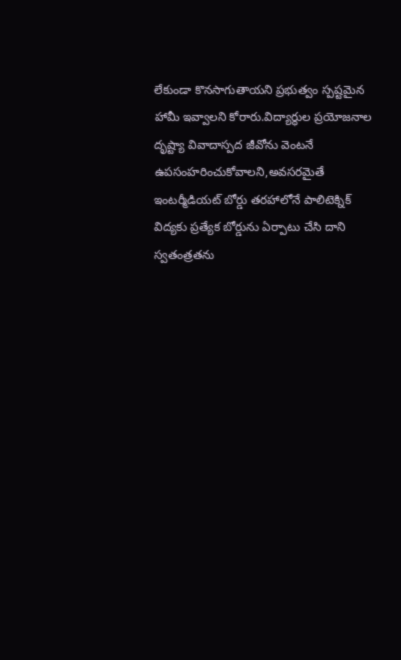లేకుండా కొనసాగుతాయని ప్రభుత్వం స్పష్టమైన హామీ ఇవ్వాలని కోరారు.విద్యార్థుల ప్రయోజనాల దృష్ట్యా వివాదాస్పద జీవోను వెంటనే ఉపసంహరించుకోవాలని,అవసరమైతే ఇంటర్మీడియట్ బోర్డు తరహాలోనే పాలిటెక్నిక్ విద్యకు ప్రత్యేక బోర్డును ఏర్పాటు చేసి దాని స్వతంత్రతను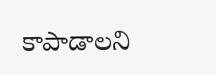కాపాడాలని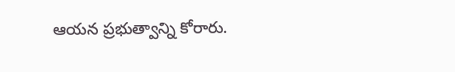ఆయన ప్రభుత్వాన్ని కోరారు.